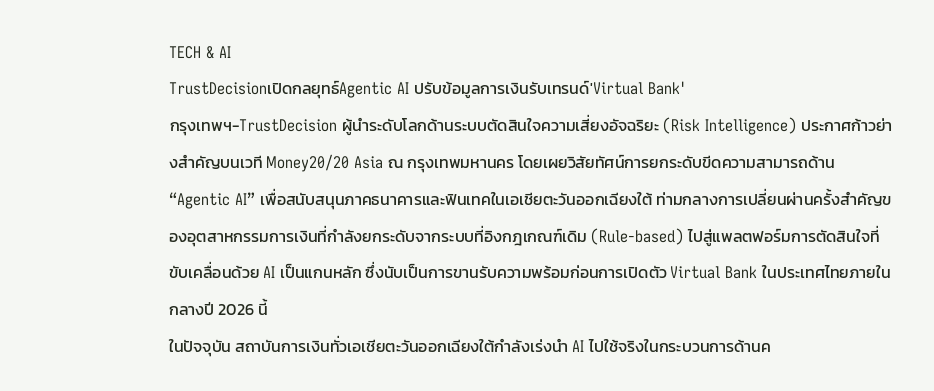TECH & AI
TrustDecisionเปิดกลยุทธ์Agentic AI ปรับข้อมูลการเงินรับเทรนด์'Virtual Bank'
กรุงเทพฯ-TrustDecision ผู้นำระดับโลกด้านระบบตัดสินใจความเสี่ยงอัจฉริยะ (Risk Intelligence) ประกาศก้าวย่างสำคัญบนเวที Money20/20 Asia ณ กรุงเทพมหานคร โดยเผยวิสัยทัศน์การยกระดับขีดความสามารถด้าน “Agentic AI” เพื่อสนับสนุนภาคธนาคารและฟินเทคในเอเชียตะวันออกเฉียงใต้ ท่ามกลางการเปลี่ยนผ่านครั้งสำคัญของอุตสาหกรรมการเงินที่กำลังยกระดับจากระบบที่อิงกฎเกณฑ์เดิม (Rule-based) ไปสู่แพลตฟอร์มการตัดสินใจที่ขับเคลื่อนด้วย AI เป็นแกนหลัก ซึ่งนับเป็นการขานรับความพร้อมก่อนการเปิดตัว Virtual Bank ในประเทศไทยภายในกลางปี 2026 นี้
ในปัจจุบัน สถาบันการเงินทั่วเอเชียตะวันออกเฉียงใต้กำลังเร่งนำ AI ไปใช้จริงในกระบวนการด้านค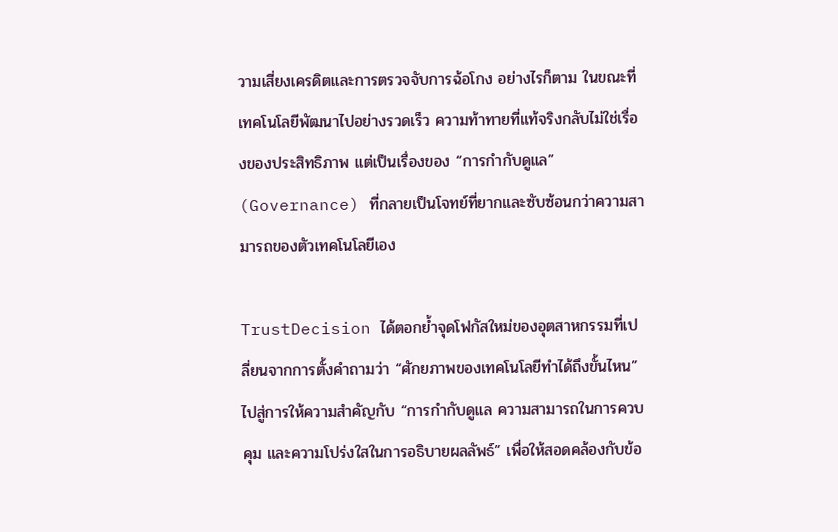วามเสี่ยงเครดิตและการตรวจจับการฉ้อโกง อย่างไรก็ตาม ในขณะที่เทคโนโลยีพัฒนาไปอย่างรวดเร็ว ความท้าทายที่แท้จริงกลับไม่ใช่เรื่องของประสิทธิภาพ แต่เป็นเรื่องของ “การกำกับดูแล” (Governance) ที่กลายเป็นโจทย์ที่ยากและซับซ้อนกว่าความสามารถของตัวเทคโนโลยีเอง

TrustDecision ได้ตอกย้ำจุดโฟกัสใหม่ของอุตสาหกรรมที่เปลี่ยนจากการตั้งคำถามว่า “ศักยภาพของเทคโนโลยีทำได้ถึงขั้นไหน” ไปสู่การให้ความสำคัญกับ “การกำกับดูแล ความสามารถในการควบคุม และความโปร่งใสในการอธิบายผลลัพธ์” เพื่อให้สอดคล้องกับข้อ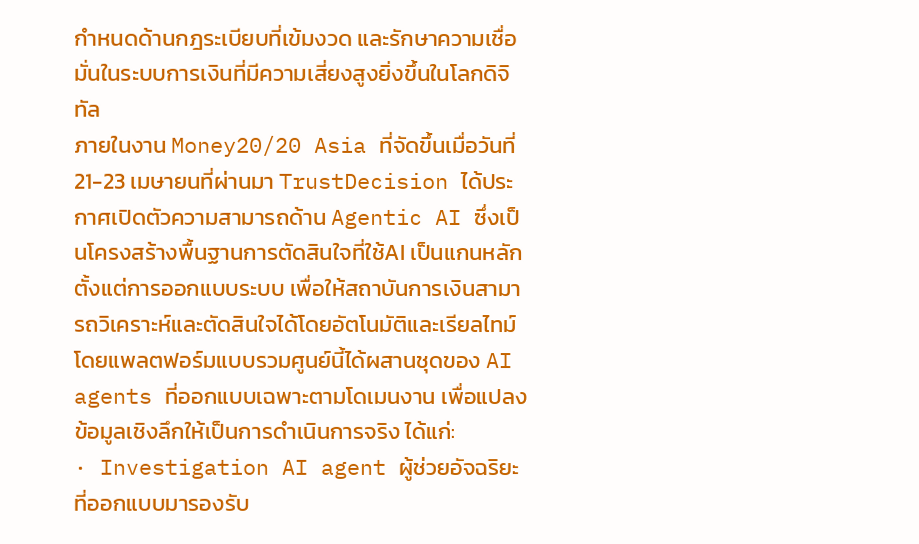กำหนดด้านกฎระเบียบที่เข้มงวด และรักษาความเชื่อมั่นในระบบการเงินที่มีความเสี่ยงสูงยิ่งขึ้นในโลกดิจิทัล
ภายในงาน Money20/20 Asia ที่จัดขึ้นเมื่อวันที่ 21-23 เมษายนที่ผ่านมา TrustDecision ได้ประกาศเปิดตัวความสามารถด้าน Agentic AI ซึ่งเป็นโครงสร้างพื้นฐานการตัดสินใจที่ใช้AI เป็นแกนหลักตั้งแต่การออกแบบระบบ เพื่อให้สถาบันการเงินสามารถวิเคราะห์และตัดสินใจได้โดยอัตโนมัติและเรียลไทม์ โดยแพลตฟอร์มแบบรวมศูนย์นี้ได้ผสานชุดของ AI agents ที่ออกแบบเฉพาะตามโดเมนงาน เพื่อแปลงข้อมูลเชิงลึกให้เป็นการดำเนินการจริง ได้แก่:
· Investigation AI agent ผู้ช่วยอัจฉริยะที่ออกแบบมารองรับ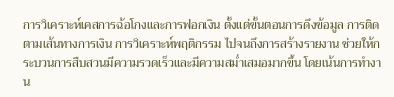การวิเคราะห์เคสการฉ้อโกงและการฟอกเงิน ตั้งแต่ขั้นตอนการดึงข้อมูล การติดตามเส้นทางการเงิน การวิเคราะห์พฤติกรรม ไปจนถึงการสร้างรายงาน ช่วยให้กระบวนการสืบสวนมีความรวดเร็วและมีความสม่ำเสมอมากขึ้น โดยเน้นการทำงาน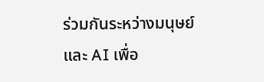ร่วมกันระหว่างมนุษย์และ AI เพื่อ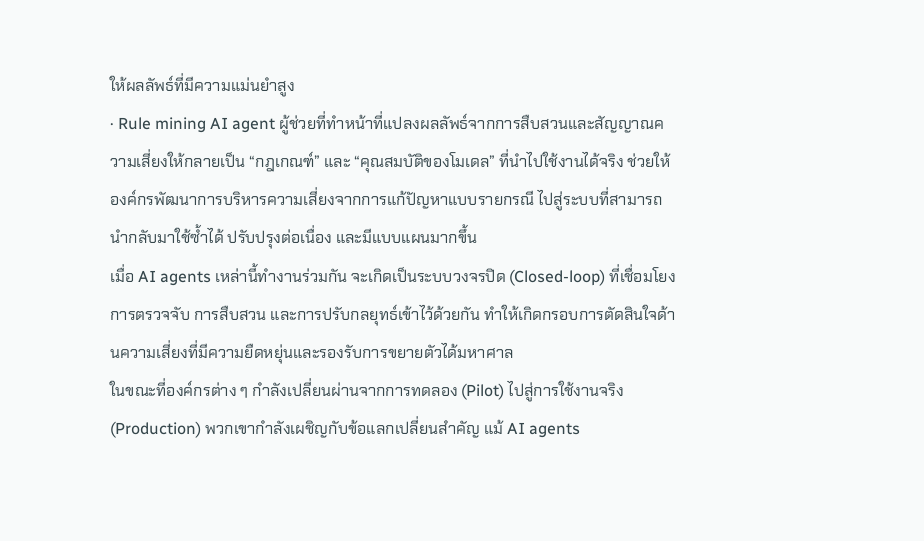ให้ผลลัพธ์ที่มีความแม่นยำสูง
· Rule mining AI agent ผู้ช่วยที่ทำหน้าที่แปลงผลลัพธ์จากการสืบสวนและสัญญาณความเสี่ยงให้กลายเป็น “กฎเกณฑ์” และ “คุณสมบัติของโมเดล” ที่นำไปใช้งานได้จริง ช่วยให้องค์กรพัฒนาการบริหารความเสี่ยงจากการแก้ปัญหาแบบรายกรณี ไปสู่ระบบที่สามารถนำกลับมาใช้ซ้ำได้ ปรับปรุงต่อเนื่อง และมีแบบแผนมากขึ้น
เมื่อ AI agents เหล่านี้ทำงานร่วมกัน จะเกิดเป็นระบบวงจรปิด (Closed-loop) ที่เชื่อมโยงการตรวจจับ การสืบสวน และการปรับกลยุทธ์เข้าไว้ด้วยกัน ทำให้เกิดกรอบการตัดสินใจด้านความเสี่ยงที่มีความยืดหยุ่นและรองรับการขยายตัวได้มหาศาล
ในขณะที่องค์กรต่าง ๆ กำลังเปลี่ยนผ่านจากการทดลอง (Pilot) ไปสู่การใช้งานจริง (Production) พวกเขากำลังเผชิญกับข้อแลกเปลี่ยนสำคัญ แม้ AI agents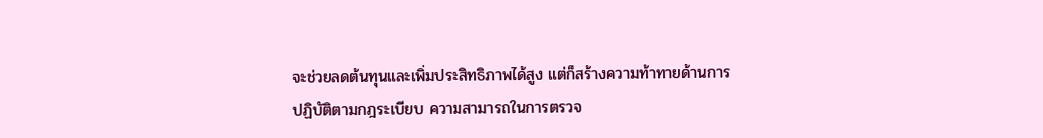จะช่วยลดต้นทุนและเพิ่มประสิทธิภาพได้สูง แต่ก็สร้างความท้าทายด้านการปฏิบัติตามกฎระเบียบ ความสามารถในการตรวจ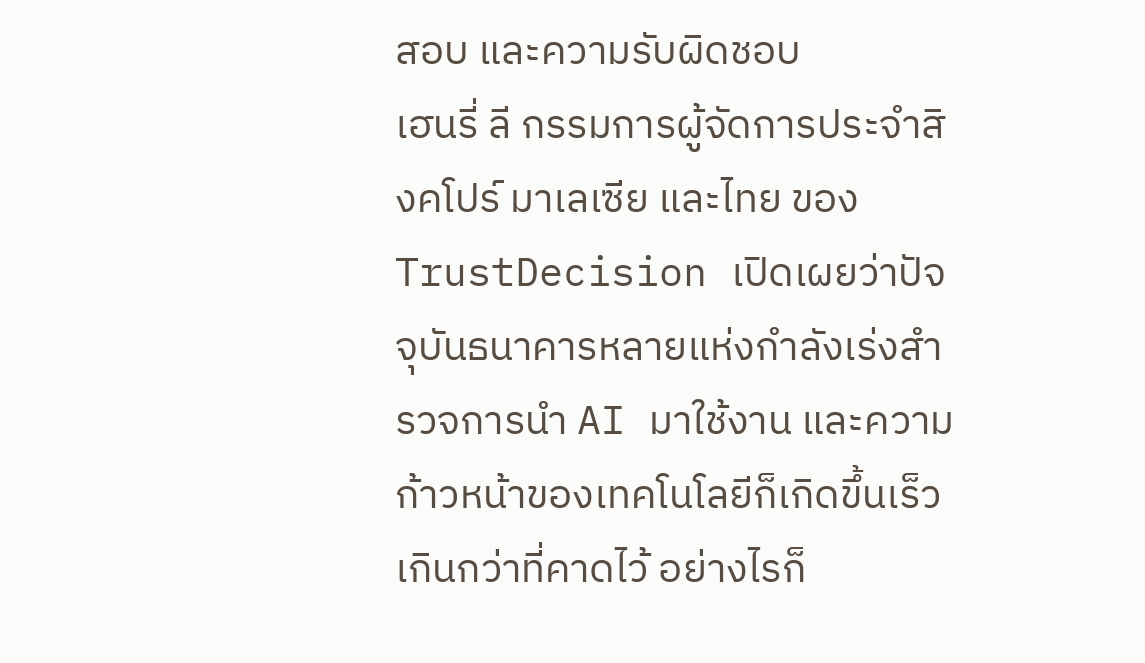สอบ และความรับผิดชอบ
เฮนรี่ ลี กรรมการผู้จัดการประจำสิงคโปร์ มาเลเซีย และไทย ของ TrustDecision เปิดเผยว่าปัจจุบันธนาคารหลายแห่งกำลังเร่งสำรวจการนำ AI มาใช้งาน และความก้าวหน้าของเทคโนโลยีก็เกิดขึ้นเร็วเกินกว่าที่คาดไว้ อย่างไรก็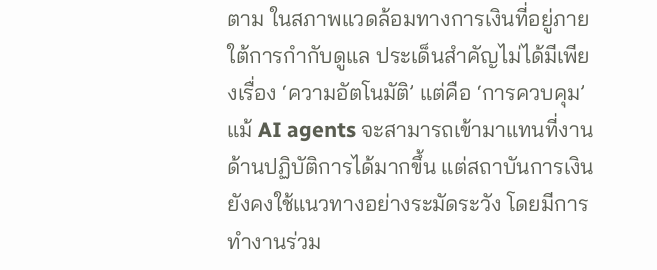ตาม ในสภาพแวดล้อมทางการเงินที่อยู่ภายใต้การกำกับดูแล ประเด็นสำคัญไม่ได้มีเพียงเรื่อง ‘ความอัตโนมัติ’ แต่คือ ‘การควบคุม’ แม้ AI agents จะสามารถเข้ามาแทนที่งานด้านปฏิบัติการได้มากขึ้น แต่สถาบันการเงินยังคงใช้แนวทางอย่างระมัดระวัง โดยมีการทำงานร่วม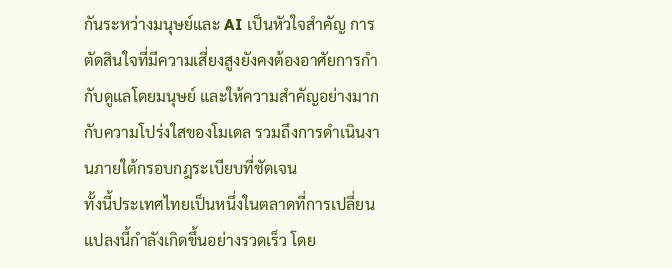กันระหว่างมนุษย์และ AI เป็นหัวใจสำคัญ การตัดสินใจที่มีความเสี่ยงสูงยังคงต้องอาศัยการกำกับดูแลโดยมนุษย์ และให้ความสำคัญอย่างมากกับความโปร่งใสของโมเดล รวมถึงการดำเนินงานภายใต้กรอบกฎระเบียบที่ชัดเจน
ทั้งนี้ประเทศไทยเป็นหนึ่งในตลาดที่การเปลี่ยนแปลงนี้กำลังเกิดขึ้นอย่างรวดเร็ว โดย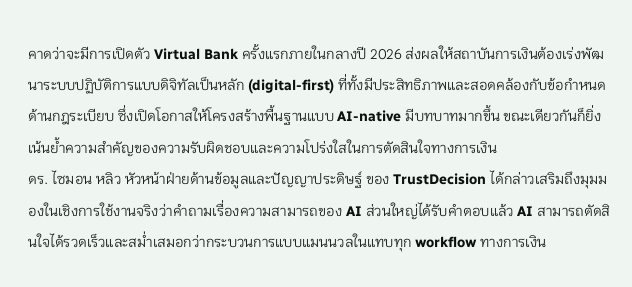คาดว่าจะมีการเปิดตัว Virtual Bank ครั้งแรกภายในกลางปี 2026 ส่งผลให้สถาบันการเงินต้องเร่งพัฒนาระบบปฏิบัติการแบบดิจิทัลเป็นหลัก (digital-first) ที่ทั้งมีประสิทธิภาพและสอดคล้องกับข้อกำหนดด้านกฎระเบียบ ซึ่งเปิดโอกาสให้โครงสร้างพื้นฐานแบบ AI-native มีบทบาทมากขึ้น ขณะเดียวกันก็ยิ่งเน้นย้ำความสำคัญของความรับผิดชอบและความโปร่งใสในการตัดสินใจทางการเงิน
ดร. ไซมอน หลิว หัวหน้าฝ่ายด้านข้อมูลและปัญญาประดิษฐ์ ของ TrustDecision ได้กล่าวเสริมถึงมุมมองในเชิงการใช้งานจริงว่าคำถามเรื่องความสามารถของ AI ส่วนใหญ่ได้รับคำตอบแล้ว AI สามารถตัดสินใจได้รวดเร็วและสม่ำเสมอกว่ากระบวนการแบบแมนนวลในแทบทุก workflow ทางการเงิน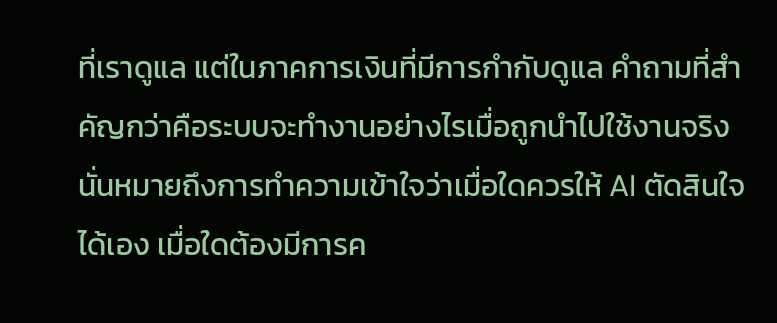ที่เราดูแล แต่ในภาคการเงินที่มีการกำกับดูแล คำถามที่สำคัญกว่าคือระบบจะทำงานอย่างไรเมื่อถูกนำไปใช้งานจริง นั่นหมายถึงการทำความเข้าใจว่าเมื่อใดควรให้ AI ตัดสินใจได้เอง เมื่อใดต้องมีการค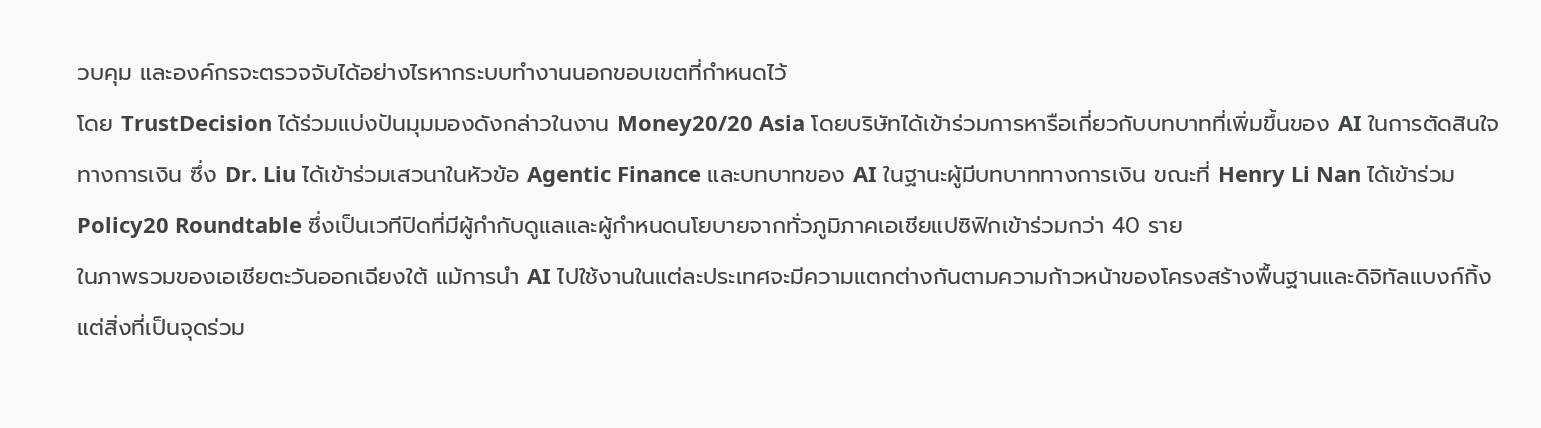วบคุม และองค์กรจะตรวจจับได้อย่างไรหากระบบทำงานนอกขอบเขตที่กำหนดไว้
โดย TrustDecision ได้ร่วมแบ่งปันมุมมองดังกล่าวในงาน Money20/20 Asia โดยบริษัทได้เข้าร่วมการหารือเกี่ยวกับบทบาทที่เพิ่มขึ้นของ AI ในการตัดสินใจทางการเงิน ซึ่ง Dr. Liu ได้เข้าร่วมเสวนาในหัวข้อ Agentic Finance และบทบาทของ AI ในฐานะผู้มีบทบาททางการเงิน ขณะที่ Henry Li Nan ได้เข้าร่วม Policy20 Roundtable ซึ่งเป็นเวทีปิดที่มีผู้กำกับดูแลและผู้กำหนดนโยบายจากทั่วภูมิภาคเอเชียแปซิฟิกเข้าร่วมกว่า 40 ราย
ในภาพรวมของเอเชียตะวันออกเฉียงใต้ แม้การนำ AI ไปใช้งานในแต่ละประเทศจะมีความแตกต่างกันตามความก้าวหน้าของโครงสร้างพื้นฐานและดิจิทัลแบงก์กิ้ง แต่สิ่งที่เป็นจุดร่วม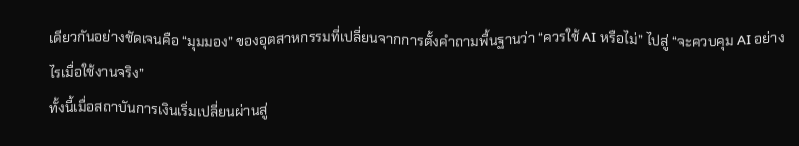เดียวกันอย่างชัดเจนคือ “มุมมอง” ของอุตสาหกรรมที่เปลี่ยนจากการตั้งคำถามพื้นฐานว่า “ควรใช้ AI หรือไม่” ไปสู่ “จะควบคุม AI อย่างไรเมื่อใช้งานจริง”
ทั้งนี้เมื่อสถาบันการเงินเริ่มเปลี่ยนผ่านสู่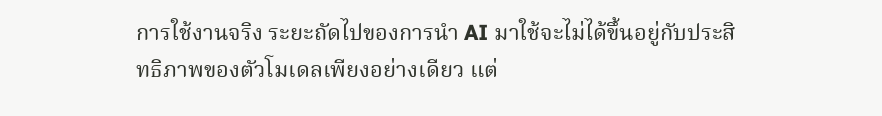การใช้งานจริง ระยะถัดไปของการนำ AI มาใช้จะไม่ได้ขึ้นอยู่กับประสิทธิภาพของตัวโมเดลเพียงอย่างเดียว แต่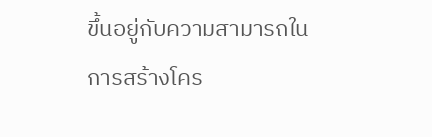ขึ้นอยู่กับความสามารถในการสร้างโคร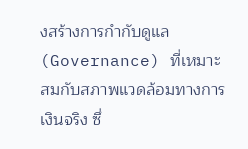งสร้างการกำกับดูแล (Governance) ที่เหมาะสมกับสภาพแวดล้อมทางการเงินจริง ซึ่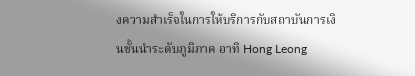งความสำเร็จในการให้บริการกับสถาบันการเงินชั้นนำระดับภูมิภาค อาทิ Hong Leong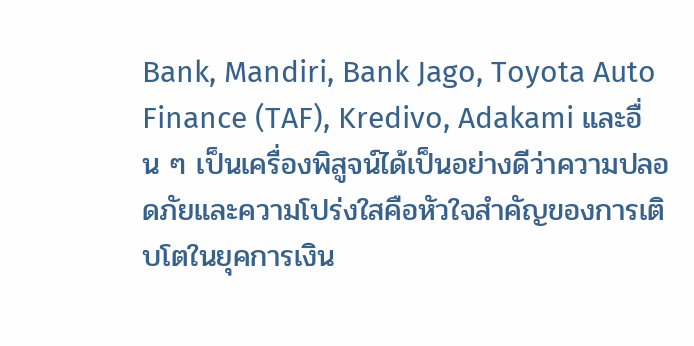Bank, Mandiri, Bank Jago, Toyota Auto Finance (TAF), Kredivo, Adakami และอื่น ๆ เป็นเครื่องพิสูจน์ได้เป็นอย่างดีว่าความปลอดภัยและความโปร่งใสคือหัวใจสำคัญของการเติบโตในยุคการเงิน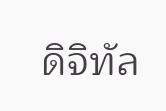ดิจิทัล